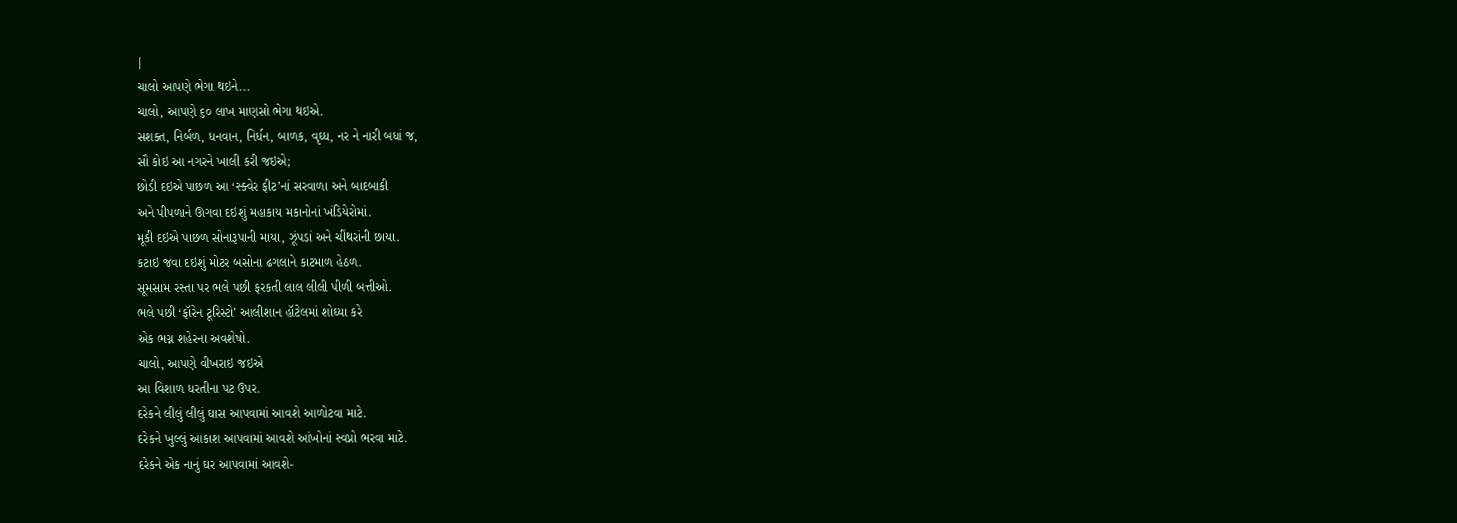|
ચાલો આપણે ભેગા થઇને...
ચાલો, આપણે ૬૦ લાખ માણસો ભેગા થઇએ.
સશક્ત, નિર્બળ, ધનવાન, નિર્ધન, બાળક, વૃઘ્ધ, નર ને નારી બધાં જ,
સૌ કોઇ આ નગરને ખાલી કરી જઇએ;
છોડી દઇએ પાછળ આ ‘સ્ક્વેર ફીટ’નાં સરવાળા અને બાદબાકી
અને પીપળાને ઊગવા દઇશું મહાકાય મકાનોનાં ખંડિયેરોમાં.
મૂકી દઇએ પાછળ સોનારૂપાની માયા, ઝૂંપડાં અને ચીંથરાંની છાયા.
કટાઇ જવા દઇશું મોટર બસોના ઢગલાને કાટમાળ હેઠળ.
સૂમસામ રસ્તા પર ભલે પછી ફરકતી લાલ લીલી પીળી બત્તીઓ.
ભલે પછી ‘ફૉરેન ટૂરિસ્ટો’ આલીશાન હૉટેલમાં શોઘ્યા કરે
એક ભગ્ન શહેરના અવશેષો.
ચાલો, આપણે વીખરાઇ જઇએ
આ વિશાળ ધરતીના પટ ઉપર.
દરેકને લીલું લીલું ઘાસ આપવામાં આવશે આળોટવા માટે.
દરેકને ખુલ્લું આકાશ આપવામાં આવશે આંખોનાં સ્વપ્નો ભરવા માટે.
દરેકને એક નાનું ઘર આપવામાં આવશે-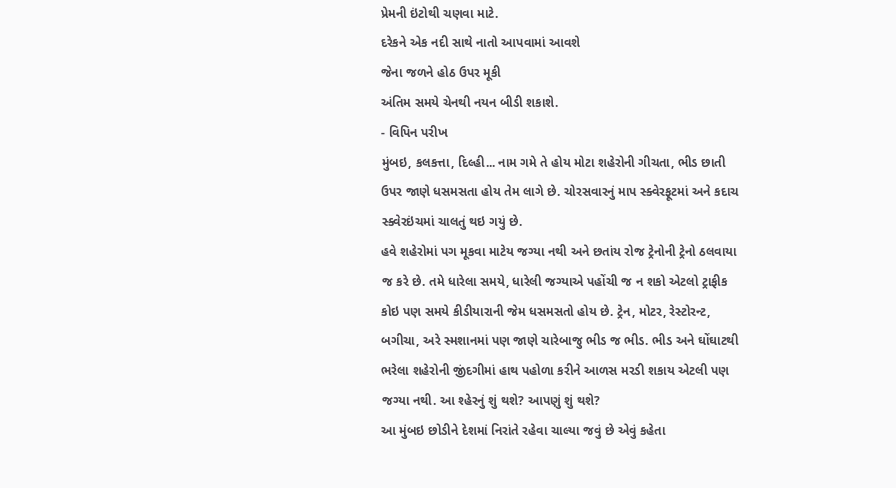પ્રેમની ઇંટોથી ચણવા માટે.
દરેકને એક નદી સાથે નાતો આપવામાં આવશે
જેના જળને હોઠ ઉપર મૂકી
અંતિમ સમયે ચેનથી નયન બીડી શકાશે.
- વિપિન પરીખ
મુંબઇ, કલકત્તા, દિલ્હી... નામ ગમે તે હોય મોટા શહેરોની ગીચતા, ભીડ છાતી ઉપર જાણે ધસમસતા હોય તેમ લાગે છે. ચોરસવારનું માપ સ્ક્વેરફૂટમાં અને કદાચ સ્ક્વેરઇંચમાં ચાલતું થઇ ગયું છે.
હવે શહેરોમાં પગ મૂકવા માટેય જગ્યા નથી અને છતાંય રોજ ટ્રેનોની ટ્રેનો ઠલવાયા જ કરે છે. તમે ધારેલા સમયે, ધારેલી જગ્યાએ પહોંચી જ ન શકો એટલો ટ્રાફીક કોઇ પણ સમયે કીડીયારાની જેમ ધસમસતો હોય છે. ટ્રેન, મોટર, રેસ્ટોરન્ટ, બગીચા, અરે સ્મશાનમાં પણ જાણે ચારેબાજુ ભીડ જ ભીડ. ભીડ અને ઘોંઘાટથી ભરેલા શહેરોની જીંદગીમાં હાથ પહોળા કરીને આળસ મરડી શકાય એટલી પણ જગ્યા નથી. આ શ્હેરનું શું થશે? આપણું શું થશે?
આ મુંબઇ છોડીને દેશમાં નિરાંતે રહેવા ચાલ્યા જવું છે એવું કહેતા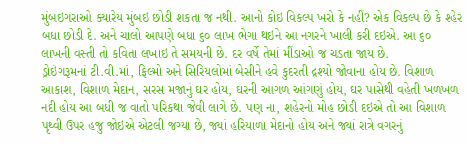મુંબઇગરાઓ ક્યારેય મુંબઇ છોડી શકતા જ નથી. આનો કોઇ વિકલ્પ ખરો કે નહીં? એક વિકલ્પ છે કે શ્હેર બધા છોડી દે. અને ચાલો આપણે બધા ૬૦ લાખ ભેગા થઇને આ નગરને ખાલી કરી દઇએ. આ ૬૦ લાખની વસ્તી તો કવિતા લખાઇ તે સમયની છે. દર વર્ષે તેમાં મીંડાઓ જ ચડતા જાય છે.
ડ્રોઇંગરૂમનાં ટી.વી.માં, ફિલ્મો અને સિરિયલોમાં બેસીને હવે કુદરતી દ્રશ્યો જોવાના હોય છે. વિશાળ આકાશ, વિશાળ મેદાન, સરસ મજાનું ઘર હોય, ઘરની આગળ આંગણું હોય, ઘર પાસેથી વહેતી ખળખળ નદી હોય આ બધી જ વાતો પરિકથા જેવી લાગે છે. પણ ના, શહેરનો મોહ છોડી દઇએ તો આ વિશાળ પૃથ્વી ઉપર હજુ જોઇએ એટલી જગ્યા છે, જ્યાં હરિયાળા મેદાનો હોય અને જ્યાં રાત્રે વગરનું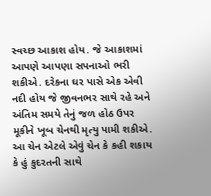સ્વચ્છ આકાશ હોય. જે આકાશમાં આપણે આપણા સપનાઓ ભરી શકીએ. દરેકના ઘર પાસે એક એવી નદી હોય જે જીવનભર સાથે રહે અને અંતિમ સમયે તેનું જળ હોઠ ઉપર મૂકીને ખૂબ ચેનથી મૃત્યુ પામી શકીએ. આ ચેન એટલે એવું ચેન કે કહી શકાય કે હું કુદરતની સાથે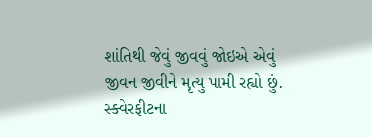શાંતિથી જેવું જીવવું જોઇએ એવું જીવન જીવીને મૃત્યુ પામી રહ્યો છું.
સ્ક્વેરફીટના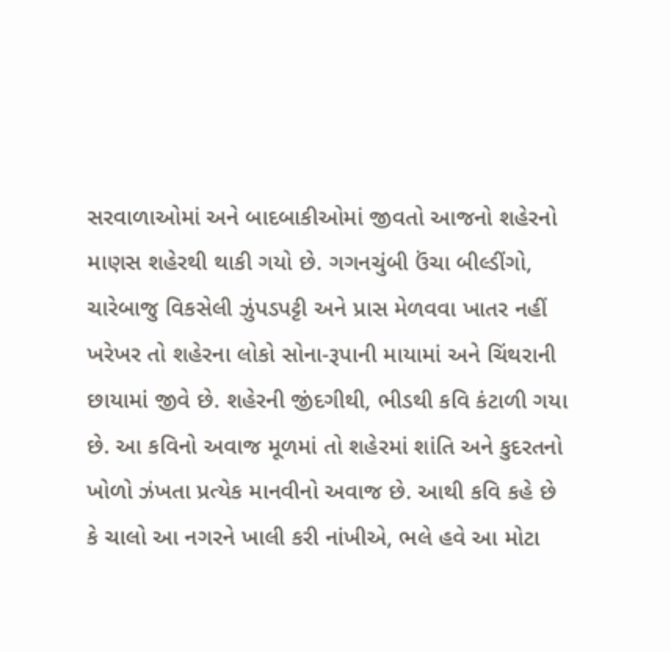સરવાળાઓમાં અને બાદબાકીઓમાં જીવતો આજનો શહેરનો માણસ શહેરથી થાકી ગયો છે. ગગનચુંબી ઉંચા બીલ્ડીંગો, ચારેબાજુ વિકસેલી ઝુંપડપટ્ટી અને પ્રાસ મેળવવા ખાતર નહીં ખરેખર તો શહેરના લોકો સોના-રૂપાની માયામાં અને ચિંથરાની છાયામાં જીવે છે. શહેરની જીંદગીથી, ભીડથી કવિ કંટાળી ગયા છે. આ કવિનો અવાજ મૂળમાં તો શહેરમાં શાંતિ અને કુદરતનો ખોળો ઝંખતા પ્રત્યેક માનવીનો અવાજ છે. આથી કવિ કહે છે કે ચાલો આ નગરને ખાલી કરી નાંખીએ, ભલે હવે આ મોટા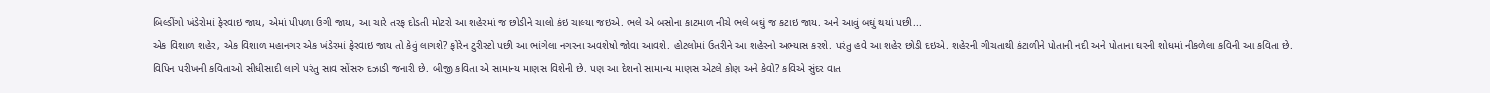બિલ્ડીંગો ખંડેરોમાં ફેરવાઇ જાય, એમાં પીપળા ઉગી જાય, આ ચારે તરફ દોડતી મોટરો આ શહેરમાં જ છોડીને ચાલો કંઇ ચાલ્યા જઇએ. ભલે એ બસોના કાટમાળ નીચે ભલે બઘું જ કટાઇ જાય. અને આવું બઘું થયાં પછી...
એક વિશાળ શહેર, એક વિશાળ મહાનગર એક ખંડેરમાં ફેરવાઇ જાય તો કેવું લાગશે? ફોરેન ટુરીસ્ટો પછી આ ભાંગેલા નગરના અવશેષો જોવા આવશે. હોટલોમાં ઉતરીને આ શહેરનો અભ્યાસ કરશે. પરંતુ હવે આ શહેર છોડી દઇએ. શહેરની ગીચતાથી કંટાળીને પોતાની નદી અને પોતાના ઘરની શોધમાં નીકળેલા કવિની આ કવિતા છે.
વિપિન પરીખની કવિતાઓ સીધીસાદી લાગે પરંતુ સાવ સોંસરુ દઝાડી જનારી છે. બીજી કવિતા એ સામાન્ય માણસ વિશેની છે. પણ આ દેશનો સામાન્ય માણસ એટલે કોણ અને કેવો? કવિએ સુંદર વાત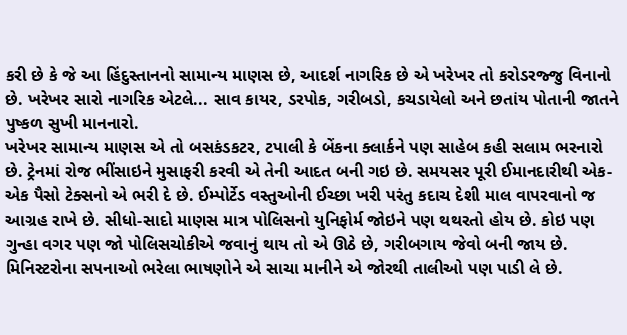કરી છે કે જે આ હિંદુસ્તાનનો સામાન્ય માણસ છે, આદર્શ નાગરિક છે એ ખરેખર તો કરોડરજ્જુ વિનાનો છે. ખરેખર સારો નાગરિક એટલે... સાવ કાયર, ડરપોક, ગરીબડો, કચડાયેલો અને છતાંય પોતાની જાતને પુષ્કળ સુખી માનનારો.
ખરેખર સામાન્ય માણસ એ તો બસકંડકટર, ટપાલી કે બેંકના ક્લાર્કને પણ સાહેબ કહી સલામ ભરનારો છે. ટ્રેનમાં રોજ ભીંસાઇને મુસાફરી કરવી એ તેની આદત બની ગઇ છે. સમયસર પૂરી ઈમાનદારીથી એક-એક પૈસો ટેક્સનો એ ભરી દે છે. ઈમ્પોર્ટેડ વસ્તુઓની ઈચ્છા ખરી પરંતુ કદાચ દેશી માલ વાપરવાનો જ આગ્રહ રાખે છે. સીધો-સાદો માણસ માત્ર પોલિસનો યુનિફોર્મ જોઇને પણ થથરતો હોય છે. કોઇ પણ ગુન્હા વગર પણ જો પોલિસચોકીએ જવાનું થાય તો એ ઊઠે છે, ગરીબગાય જેવો બની જાય છે. મિનિસ્ટરોના સપનાઓ ભરેલા ભાષણોને એ સાચા માનીને એ જોરથી તાલીઓ પણ પાડી લે છે.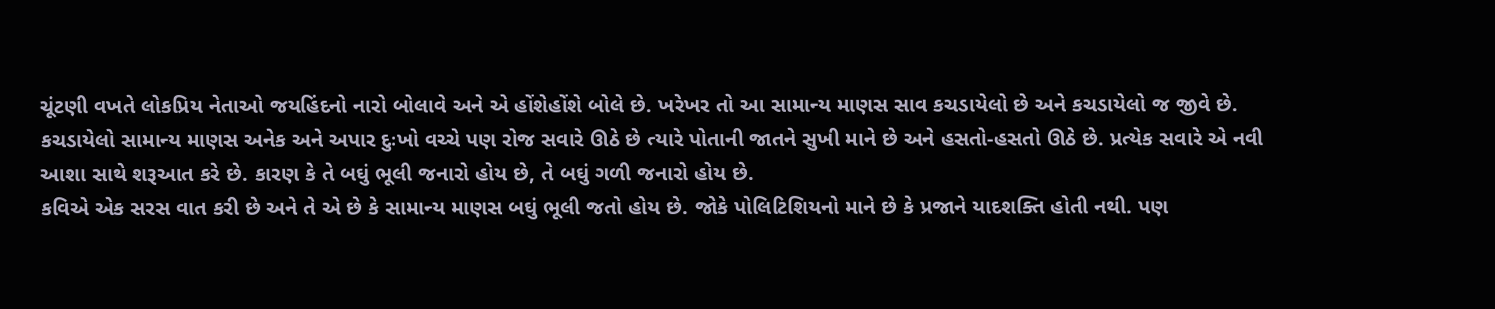ચૂંટણી વખતે લોકપ્રિય નેતાઓ જયહિંદનો નારો બોલાવે અને એ હોંશેહોંશે બોલે છે. ખરેખર તો આ સામાન્ય માણસ સાવ કચડાયેલો છે અને કચડાયેલો જ જીવે છે.
કચડાયેલો સામાન્ય માણસ અનેક અને અપાર દુઃખો વચ્ચે પણ રોજ સવારે ઊઠે છે ત્યારે પોતાની જાતને સુખી માને છે અને હસતો-હસતો ઊઠે છે. પ્રત્યેક સવારે એ નવી આશા સાથે શરૂઆત કરે છે. કારણ કે તે બઘું ભૂલી જનારો હોય છે, તે બઘું ગળી જનારો હોય છે.
કવિએ એક સરસ વાત કરી છે અને તે એ છે કે સામાન્ય માણસ બઘું ભૂલી જતો હોય છે. જોકે પોલિટિશિયનો માને છે કે પ્રજાને યાદશક્તિ હોતી નથી. પણ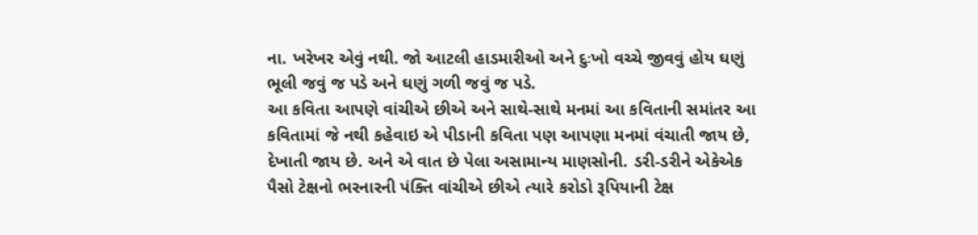ના. ખરેખર એવું નથી. જો આટલી હાડમારીઓ અને દુઃખો વચ્ચે જીવવું હોય ઘણું ભૂલી જવું જ પડે અને ઘણું ગળી જવું જ પડે.
આ કવિતા આપણે વાંચીએ છીએ અને સાથે-સાથે મનમાં આ કવિતાની સમાંતર આ કવિતામાં જે નથી કહેવાઇ એ પીડાની કવિતા પણ આપણા મનમાં વંચાતી જાય છે, દેખાતી જાય છે. અને એ વાત છે પેલા અસામાન્ય માણસોની. ડરી-ડરીને એકેએક પૈસો ટેક્ષનો ભરનારની પંક્તિ વાંચીએ છીએ ત્યારે કરોડો રૂપિયાની ટેક્ષ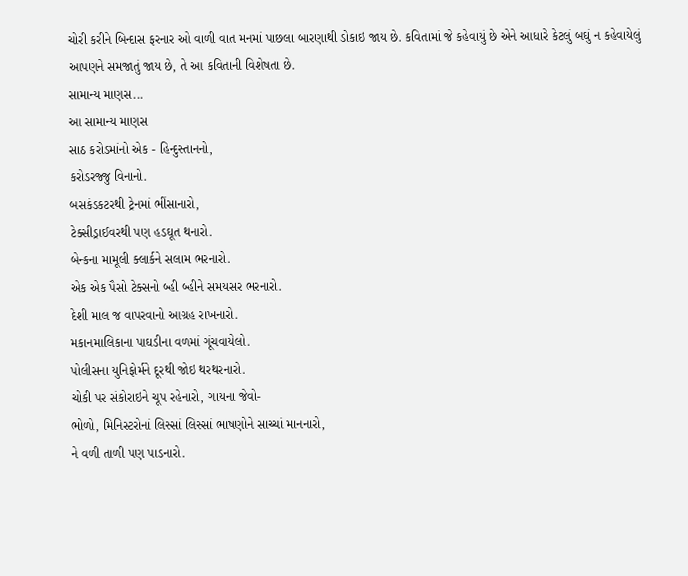ચોરી કરીને બિન્દાસ ફરનાર ઓ વાળી વાત મનમાં પાછલા બારણાથી ડોકાઇ જાય છે. કવિતામાં જે કહેવાયું છે એને આધારે કેટલું બઘું ન કહેવાયેલું આપણને સમજાતું જાય છે, તે આ કવિતાની વિશેષતા છે.
સામાન્ય માણસ...
આ સામાન્ય માણસ
સાઠ કરોડમાંનો એક - હિન્દુસ્તાનનો,
કરોડરજ્જુ વિનાનો.
બસકંડકટરથી ટ્રેનમાં ભીંસાનારો,
ટેક્સીડ્રાઈવરથી પણ હડઘૂત થનારો.
બેન્કના મામૂલી ક્લાર્કને સલામ ભરનારો.
એક એક પૈસો ટેક્સનો બ્હી બ્હીને સમયસર ભરનારો.
દેશી માલ જ વાપરવાનો આગ્રહ રાખનારો.
મકાનમાલિકાના પાઘડીના વળમાં ગૂંચવાયેલો.
પોલીસના યુનિફોર્મને દૂરથી જોઇ થરથરનારો.
ચોકી પર સંકોરાઇને ચૂપ રહેનારો, ગાયના જેવો-
ભોળો, મિનિસ્ટરોનાં લિસ્સાં લિસ્સાં ભાષણોને સાચ્ચાં માનનારો,
ને વળી તાળી પણ પાડનારો.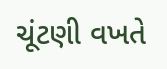ચૂંટણી વખતે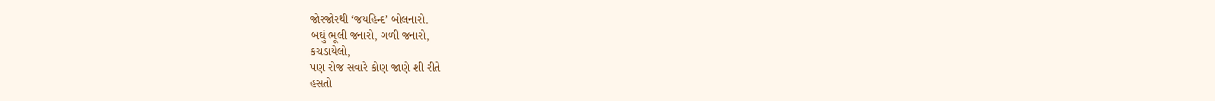જોરજોરથી ‘જયહિન્દ’ બોલનારો.
બઘું ભૂલી જનારો, ગળી જનારો,
કચડાયેલો,
પણ રોજ સવારે કોણ જાણે શી રીતે
હસતો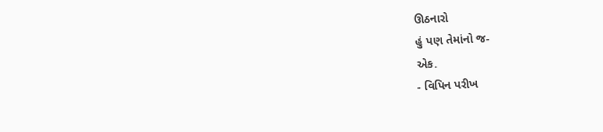ઊઠનારો
હું પણ તેમાંનો જ-
એક.
- વિપિન પરીખ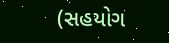(સહયોગ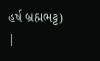હર્ષ બ્રહ્મભટ્ટ)
|